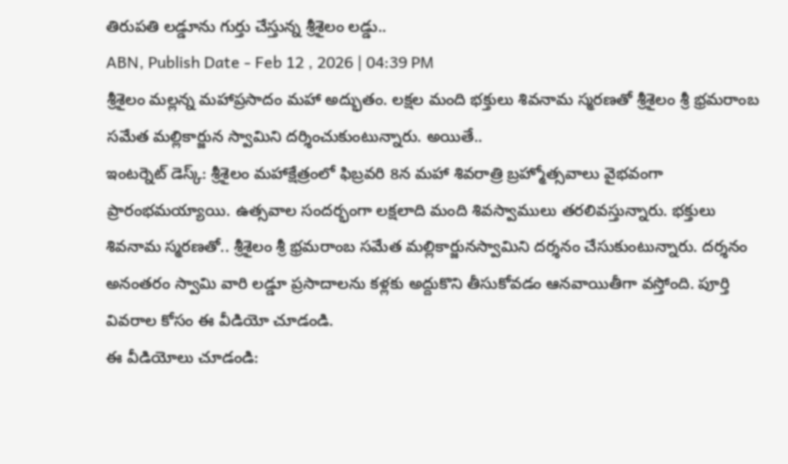తిరుపతి లడ్డూను గుర్తు చేస్తున్న శ్రీశైలం లడ్డు..
ABN, Publish Date - Feb 12 , 2026 | 04:39 PM
శ్రీశైలం మల్లన్న మహాప్రసాదం మహా అద్భుతం. లక్షల మంది భక్తులు శివనామ స్మరణతో శ్రీశైలం శ్రీ భ్రమరాంబ సమేత మల్లికార్జున స్వామిని దర్శించుకుంటున్నారు. అయితే..
ఇంటర్నెట్ డెస్క్: శ్రీశైలం మహాక్షేత్రంలో ఫిబ్రవరి 8న మహా శివరాత్రి బ్రహ్మోత్సవాలు వైభవంగా ప్రారంభమయ్యాయి. ఉత్సవాల సందర్భంగా లక్షలాది మంది శివస్వాములు తరలివస్తున్నారు. భక్తులు శివనామ స్మరణతో.. శ్రీశైలం శ్రీ భ్రమరాంబ సమేత మల్లికార్జునస్వామిని దర్శనం చేసుకుంటున్నారు. దర్శనం అనంతరం స్వామి వారి లడ్డూ ప్రసాదాలను కళ్లకు అద్దుకొని తీసుకోవడం ఆనవాయితీగా వస్తోంది. పూర్తి వివరాల కోసం ఈ వీడియో చూడండి.
ఈ వీడియోలు చూడండి: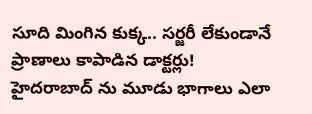సూది మింగిన కుక్క.. సర్జరీ లేకుండానే ప్రాణాలు కాపాడిన డాక్టర్లు!
హైదరాబాద్ ను మూడు భాగాలు ఎలా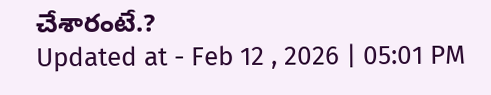చేశారంటే.?
Updated at - Feb 12 , 2026 | 05:01 PM